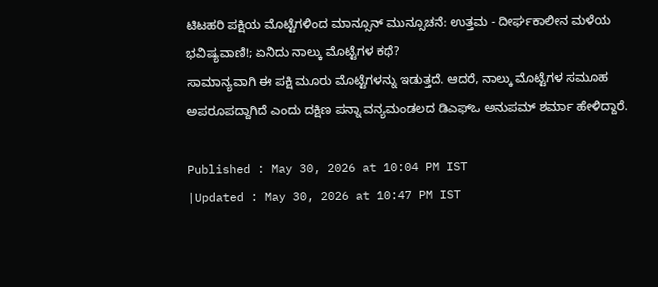ಟಿಟಹರಿ ಪಕ್ಷಿಯ ಮೊಟ್ಟೆಗಳಿಂದ ಮಾನ್ಸೂನ್ ಮುನ್ಸೂಚನೆ: ಉತ್ತಮ - ದೀರ್ಘಕಾಲೀನ ಮಳೆಯ ಭವಿಷ್ಯವಾಣಿ!; ಏನಿದು ನಾಲ್ಕು ಮೊಟ್ಟೆಗಳ ಕಥೆ?
ಸಾಮಾನ್ಯವಾಗಿ ಈ ಪಕ್ಷಿ ಮೂರು ಮೊಟ್ಟೆಗಳನ್ನು ಇಡುತ್ತದೆ. ಆದರೆ, ನಾಲ್ಕು ಮೊಟ್ಟೆಗಳ ಸಮೂಹ ಅಪರೂಪದ್ದಾಗಿದೆ ಎಂದು ದಕ್ಷಿಣ ಪನ್ನಾ ವನ್ಯಮಂಡಲದ ಡಿಎಫ್ಒ ಅನುಪಮ್ ಶರ್ಮಾ ಹೇಳಿದ್ದಾರೆ.

Published : May 30, 2026 at 10:04 PM IST
|Updated : May 30, 2026 at 10:47 PM IST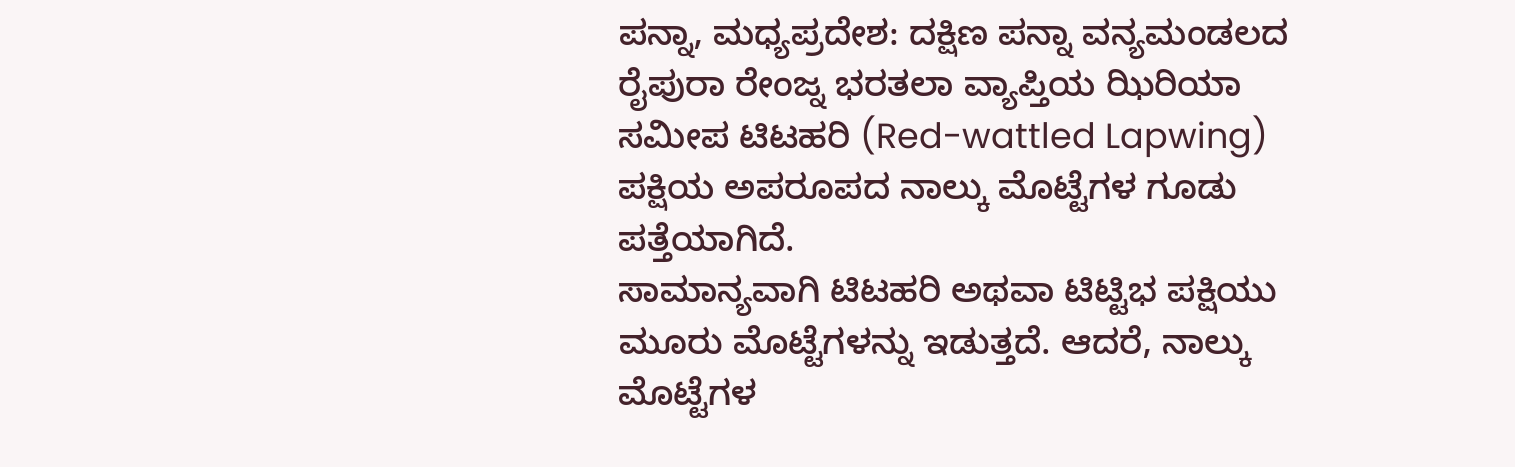ಪನ್ನಾ, ಮಧ್ಯಪ್ರದೇಶ: ದಕ್ಷಿಣ ಪನ್ನಾ ವನ್ಯಮಂಡಲದ ರೈಪುರಾ ರೇಂಜ್ನ ಭರತಲಾ ವ್ಯಾಪ್ತಿಯ ಝಿರಿಯಾ ಸಮೀಪ ಟಿಟಹರಿ (Red-wattled Lapwing) ಪಕ್ಷಿಯ ಅಪರೂಪದ ನಾಲ್ಕು ಮೊಟ್ಟೆಗಳ ಗೂಡು ಪತ್ತೆಯಾಗಿದೆ.
ಸಾಮಾನ್ಯವಾಗಿ ಟಿಟಹರಿ ಅಥವಾ ಟಿಟ್ಟಿಭ ಪಕ್ಷಿಯು ಮೂರು ಮೊಟ್ಟೆಗಳನ್ನು ಇಡುತ್ತದೆ. ಆದರೆ, ನಾಲ್ಕು ಮೊಟ್ಟೆಗಳ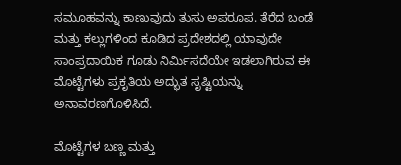ಸಮೂಹವನ್ನು ಕಾಣುವುದು ತುಸು ಅಪರೂಪ. ತೆರೆದ ಬಂಡೆ ಮತ್ತು ಕಲ್ಲುಗಳಿಂದ ಕೂಡಿದ ಪ್ರದೇಶದಲ್ಲಿ ಯಾವುದೇ ಸಾಂಪ್ರದಾಯಿಕ ಗೂಡು ನಿರ್ಮಿಸದೆಯೇ ಇಡಲಾಗಿರುವ ಈ ಮೊಟ್ಟೆಗಳು ಪ್ರಕೃತಿಯ ಅದ್ಭುತ ಸೃಷ್ಟಿಯನ್ನು ಅನಾವರಣಗೊಳಿಸಿದೆ.

ಮೊಟ್ಟೆಗಳ ಬಣ್ಣ ಮತ್ತು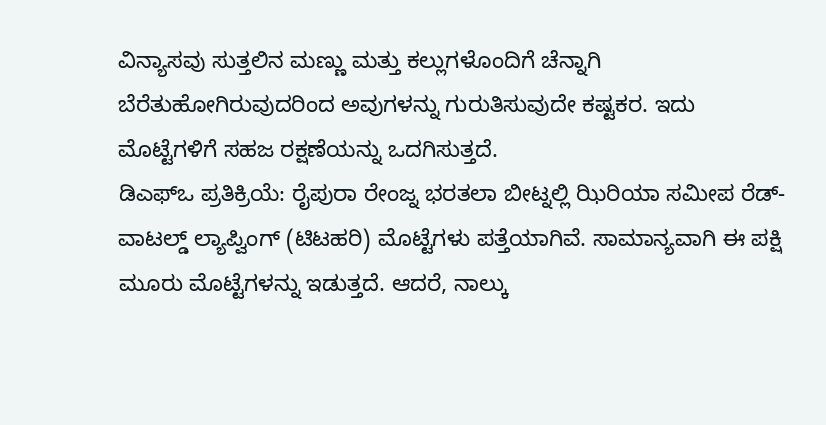ವಿನ್ಯಾಸವು ಸುತ್ತಲಿನ ಮಣ್ಣು ಮತ್ತು ಕಲ್ಲುಗಳೊಂದಿಗೆ ಚೆನ್ನಾಗಿ ಬೆರೆತುಹೋಗಿರುವುದರಿಂದ ಅವುಗಳನ್ನು ಗುರುತಿಸುವುದೇ ಕಷ್ಟಕರ. ಇದು ಮೊಟ್ಟೆಗಳಿಗೆ ಸಹಜ ರಕ್ಷಣೆಯನ್ನು ಒದಗಿಸುತ್ತದೆ.
ಡಿಎಫ್ಒ ಪ್ರತಿಕ್ರಿಯೆ: ರೈಪುರಾ ರೇಂಜ್ನ ಭರತಲಾ ಬೀಟ್ನಲ್ಲಿ ಝಿರಿಯಾ ಸಮೀಪ ರೆಡ್-ವಾಟಲ್ಡ್ ಲ್ಯಾಪ್ವಿಂಗ್ (ಟಿಟಹರಿ) ಮೊಟ್ಟೆಗಳು ಪತ್ತೆಯಾಗಿವೆ. ಸಾಮಾನ್ಯವಾಗಿ ಈ ಪಕ್ಷಿ ಮೂರು ಮೊಟ್ಟೆಗಳನ್ನು ಇಡುತ್ತದೆ. ಆದರೆ, ನಾಲ್ಕು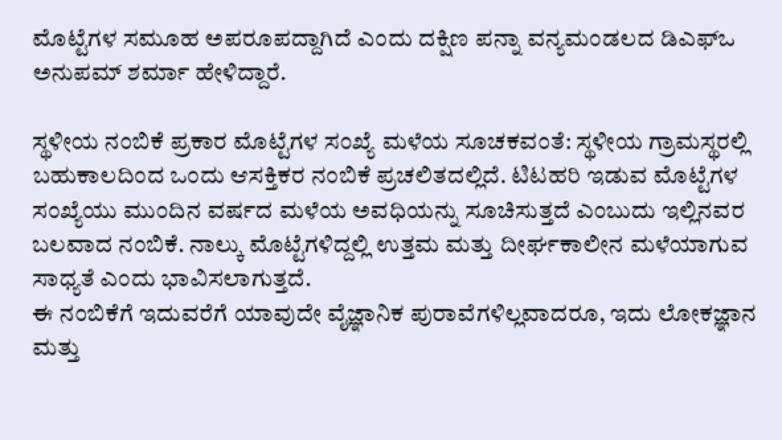ಮೊಟ್ಟೆಗಳ ಸಮೂಹ ಅಪರೂಪದ್ದಾಗಿದೆ ಎಂದು ದಕ್ಷಿಣ ಪನ್ನಾ ವನ್ಯಮಂಡಲದ ಡಿಎಫ್ಒ ಅನುಪಮ್ ಶರ್ಮಾ ಹೇಳಿದ್ದಾರೆ.

ಸ್ಥಳೀಯ ನಂಬಿಕೆ ಪ್ರಕಾರ ಮೊಟ್ಟೆಗಳ ಸಂಖ್ಯೆ ಮಳೆಯ ಸೂಚಕವಂತೆ: ಸ್ಥಳೀಯ ಗ್ರಾಮಸ್ಥರಲ್ಲಿ ಬಹುಕಾಲದಿಂದ ಒಂದು ಆಸಕ್ತಿಕರ ನಂಬಿಕೆ ಪ್ರಚಲಿತದಲ್ಲಿದೆ. ಟಿಟಹರಿ ಇಡುವ ಮೊಟ್ಟೆಗಳ ಸಂಖ್ಯೆಯು ಮುಂದಿನ ವರ್ಷದ ಮಳೆಯ ಅವಧಿಯನ್ನು ಸೂಚಿಸುತ್ತದೆ ಎಂಬುದು ಇಲ್ಲಿನವರ ಬಲವಾದ ನಂಬಿಕೆ. ನಾಲ್ಕು ಮೊಟ್ಟೆಗಳಿದ್ದಲ್ಲಿ ಉತ್ತಮ ಮತ್ತು ದೀರ್ಘಕಾಲೀನ ಮಳೆಯಾಗುವ ಸಾಧ್ಯತೆ ಎಂದು ಭಾವಿಸಲಾಗುತ್ತದೆ.
ಈ ನಂಬಿಕೆಗೆ ಇದುವರೆಗೆ ಯಾವುದೇ ವೈಜ್ಞಾನಿಕ ಪುರಾವೆಗಳಿಲ್ಲವಾದರೂ, ಇದು ಲೋಕಜ್ಞಾನ ಮತ್ತು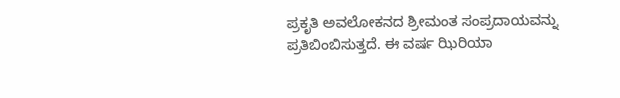ಪ್ರಕೃತಿ ಅವಲೋಕನದ ಶ್ರೀಮಂತ ಸಂಪ್ರದಾಯವನ್ನು ಪ್ರತಿಬಿಂಬಿಸುತ್ತದೆ. ಈ ವರ್ಷ ಝಿರಿಯಾ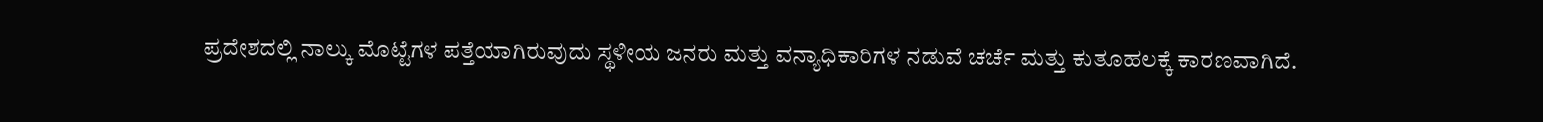ಪ್ರದೇಶದಲ್ಲಿ ನಾಲ್ಕು ಮೊಟ್ಟೆಗಳ ಪತ್ತೆಯಾಗಿರುವುದು ಸ್ಥಳೀಯ ಜನರು ಮತ್ತು ವನ್ಯಾಧಿಕಾರಿಗಳ ನಡುವೆ ಚರ್ಚೆ ಮತ್ತು ಕುತೂಹಲಕ್ಕೆ ಕಾರಣವಾಗಿದೆ.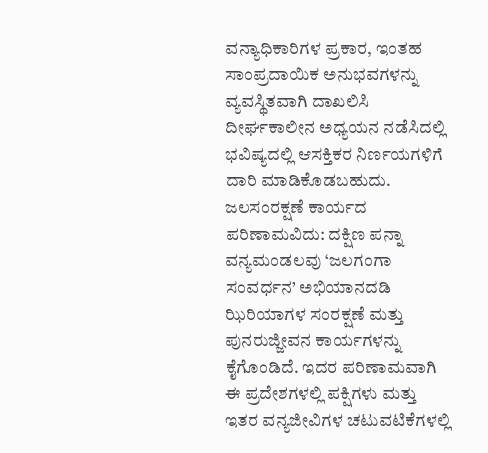ವನ್ಯಾಧಿಕಾರಿಗಳ ಪ್ರಕಾರ, ಇಂತಹ ಸಾಂಪ್ರದಾಯಿಕ ಅನುಭವಗಳನ್ನು ವ್ಯವಸ್ಥಿತವಾಗಿ ದಾಖಲಿಸಿ ದೀರ್ಘಕಾಲೀನ ಅಧ್ಯಯನ ನಡೆಸಿದಲ್ಲಿ ಭವಿಷ್ಯದಲ್ಲಿ ಆಸಕ್ತಿಕರ ನಿರ್ಣಯಗಳಿಗೆ ದಾರಿ ಮಾಡಿಕೊಡಬಹುದು.
ಜಲಸಂರಕ್ಷಣೆ ಕಾರ್ಯದ ಪರಿಣಾಮವಿದು: ದಕ್ಷಿಣ ಪನ್ನಾ ವನ್ಯಮಂಡಲವು ‘ಜಲಗಂಗಾ ಸಂವರ್ಧನ’ ಅಭಿಯಾನದಡಿ ಝಿರಿಯಾಗಳ ಸಂರಕ್ಷಣೆ ಮತ್ತು ಪುನರುಜ್ಜೀವನ ಕಾರ್ಯಗಳನ್ನು ಕೈಗೊಂಡಿದೆ. ಇದರ ಪರಿಣಾಮವಾಗಿ ಈ ಪ್ರದೇಶಗಳಲ್ಲಿ ಪಕ್ಷಿಗಳು ಮತ್ತು ಇತರ ವನ್ಯಜೀವಿಗಳ ಚಟುವಟಿಕೆಗಳಲ್ಲಿ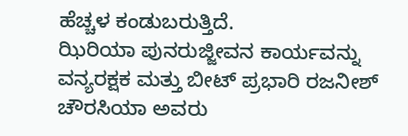ಹೆಚ್ಚಳ ಕಂಡುಬರುತ್ತಿದೆ.
ಝಿರಿಯಾ ಪುನರುಜ್ಜೀವನ ಕಾರ್ಯವನ್ನು ವನ್ಯರಕ್ಷಕ ಮತ್ತು ಬೀಟ್ ಪ್ರಭಾರಿ ರಜನೀಶ್ ಚೌರಸಿಯಾ ಅವರು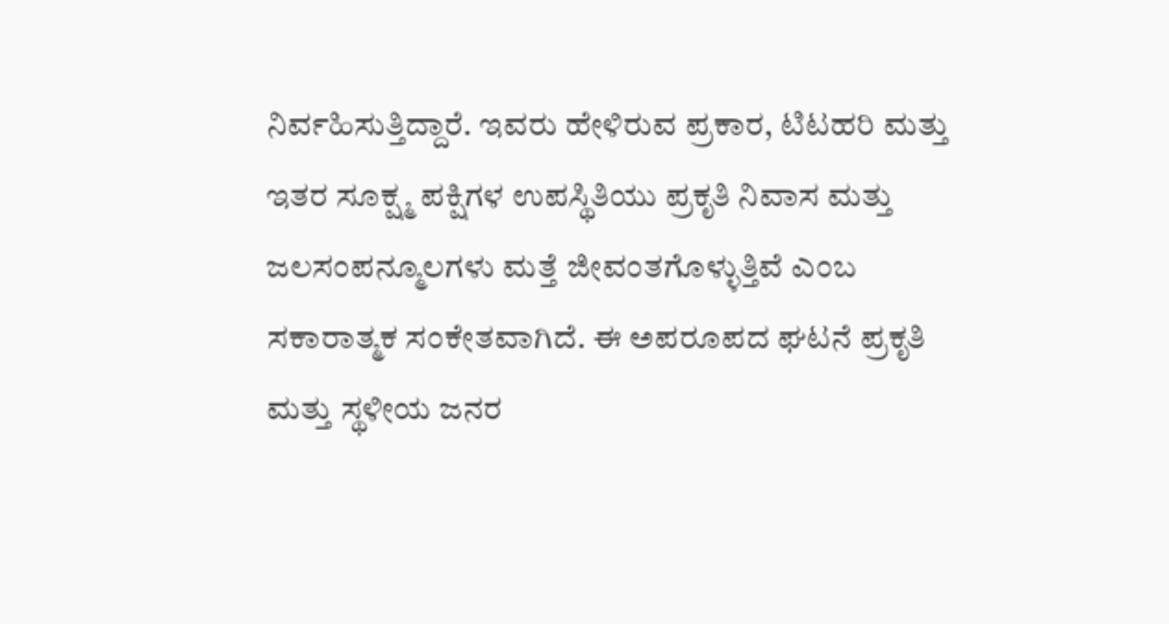ನಿರ್ವಹಿಸುತ್ತಿದ್ದಾರೆ. ಇವರು ಹೇಳಿರುವ ಪ್ರಕಾರ, ಟಿಟಹರಿ ಮತ್ತು ಇತರ ಸೂಕ್ಷ್ಮ ಪಕ್ಷಿಗಳ ಉಪಸ್ಥಿತಿಯು ಪ್ರಕೃತಿ ನಿವಾಸ ಮತ್ತು ಜಲಸಂಪನ್ಮೂಲಗಳು ಮತ್ತೆ ಜೀವಂತಗೊಳ್ಳುತ್ತಿವೆ ಎಂಬ ಸಕಾರಾತ್ಮಕ ಸಂಕೇತವಾಗಿದೆ. ಈ ಅಪರೂಪದ ಘಟನೆ ಪ್ರಕೃತಿ ಮತ್ತು ಸ್ಥಳೀಯ ಜನರ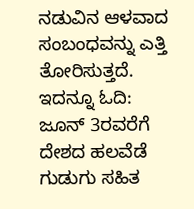ನಡುವಿನ ಆಳವಾದ ಸಂಬಂಧವನ್ನು ಎತ್ತಿ ತೋರಿಸುತ್ತದೆ.
ಇದನ್ನೂ ಓದಿ:
ಜೂನ್ 3ರವರೆಗೆ ದೇಶದ ಹಲವೆಡೆ ಗುಡುಗು ಸಹಿತ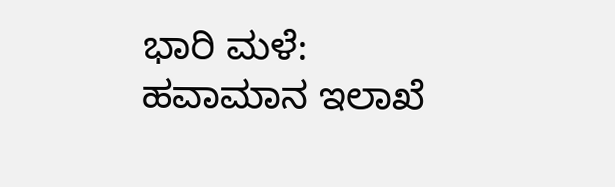ಭಾರಿ ಮಳೆ: ಹವಾಮಾನ ಇಲಾಖೆ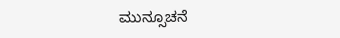ಮುನ್ಸೂಚನೆ